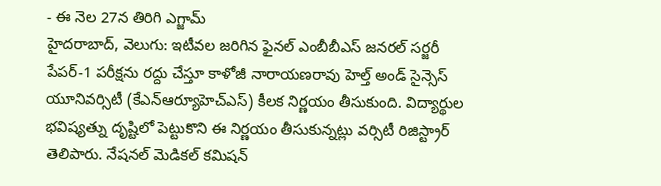- ఈ నెల 27న తిరిగి ఎగ్జామ్
హైదరాబాద్, వెలుగు: ఇటీవల జరిగిన ఫైనల్ ఎంబీబీఎస్ జనరల్ సర్జరీ పేపర్-1 పరీక్షను రద్దు చేస్తూ కాళోజీ నారాయణరావు హెల్త్ అండ్ సైన్సెస్ యూనివర్సిటీ (కేఎన్ఆర్యూహెచ్ఎస్) కీలక నిర్ణయం తీసుకుంది. విద్యార్థుల భవిష్యత్ను దృష్టిలో పెట్టుకొని ఈ నిర్ణయం తీసుకున్నట్లు వర్సిటీ రిజిస్ట్రార్ తెలిపారు. నేషనల్ మెడికల్ కమిషన్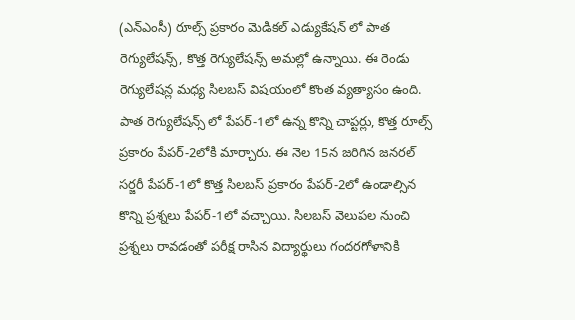(ఎన్ఎంసీ) రూల్స్ ప్రకారం మెడికల్ ఎడ్యుకేషన్ లో పాత రెగ్యులేషన్స్, కొత్త రెగ్యులేషన్స్ అమల్లో ఉన్నాయి. ఈ రెండు రెగ్యులేషన్ల మధ్య సిలబస్ విషయంలో కొంత వ్యత్యాసం ఉంది.
పాత రెగ్యులేషన్స్ లో పేపర్-1లో ఉన్న కొన్ని చాప్టర్లు, కొత్త రూల్స్ ప్రకారం పేపర్-2లోకి మార్చారు. ఈ నెల 15న జరిగిన జనరల్ సర్జరీ పేపర్-1లో కొత్త సిలబస్ ప్రకారం పేపర్-2లో ఉండాల్సిన కొన్ని ప్రశ్నలు పేపర్-1లో వచ్చాయి. సిలబస్ వెలుపల నుంచి ప్రశ్నలు రావడంతో పరీక్ష రాసిన విద్యార్థులు గందరగోళానికి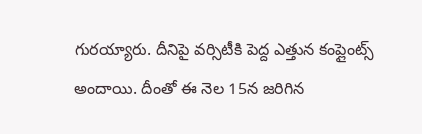గురయ్యారు. దీనిపై వర్సిటీకి పెద్ద ఎత్తున కంప్లైంట్స్ అందాయి. దీంతో ఈ నెల 15న జరిగిన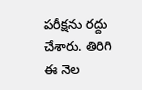పరీక్షను రద్దు చేశారు. తిరిగి ఈ నెల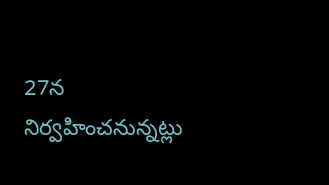27న నిర్వహించనున్నట్లు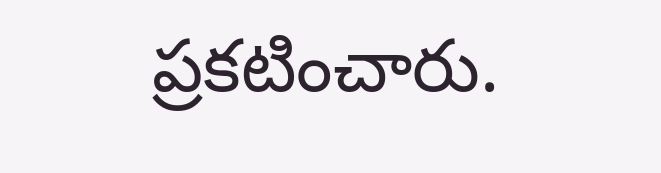ప్రకటించారు.